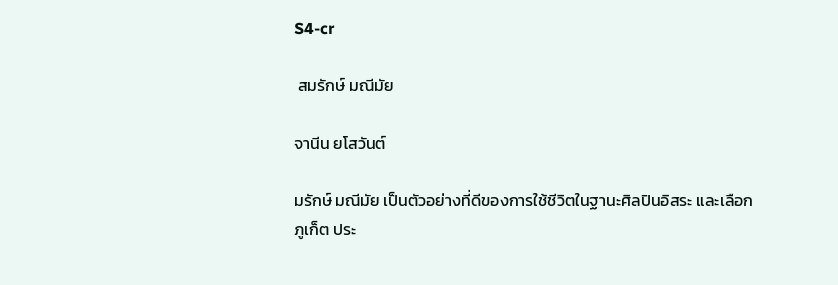S4-cr

 สมรักษ์ มณีมัย

จานีน ยโสวันต์

มรักษ์ มณีมัย เป็นตัวอย่างที่ดีของการใช้ชีวิตในฐานะศิลปินอิสระ และเลือก
ภูเก็ต ประ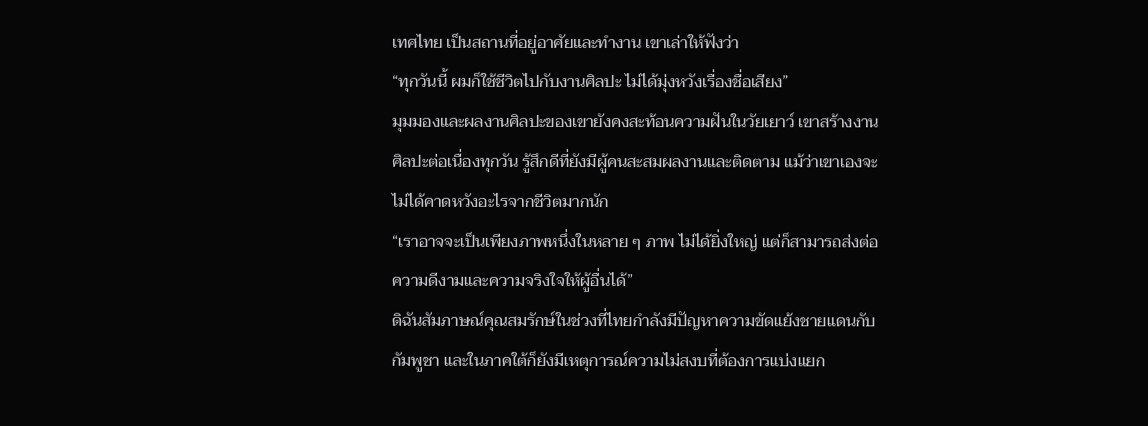เทศไทย เป็นสถานที่อยู่อาศัยและทำงาน เขาเล่าให้ฟังว่า
“ทุกวันนี้ ผมก็ใช้ชีวิตไปกับงานศิลปะ ไม่ได้มุ่งหวังเรื่องชื่อเสียง”
มุมมองและผลงานศิลปะของเขายังคงสะท้อนความฝันในวัยเยาว์ เขาสร้างงาน
ศิลปะต่อเนื่องทุกวัน รู้สึกดีที่ยังมีผู้คนสะสมผลงานและติดตาม แม้ว่าเขาเองจะ
ไม่ได้คาดหวังอะไรจากชีวิตมากนัก
“เราอาจจะเป็นเพียงภาพหนึ่งในหลาย ๆ ภาพ ไม่ได้ยิ่งใหญ่ แต่ก็สามารถส่งต่อ
ความดีงามและความจริงใจให้ผู้อื่นได้”
ดิฉันสัมภาษณ์คุณสมรักษ์ในช่วงที่ไทยกำลังมีปัญหาความขัดแย้งชายแดนกับ
กัมพูชา และในภาคใต้ก็ยังมีเหตุการณ์ความไม่สงบที่ต้องการแบ่งแยก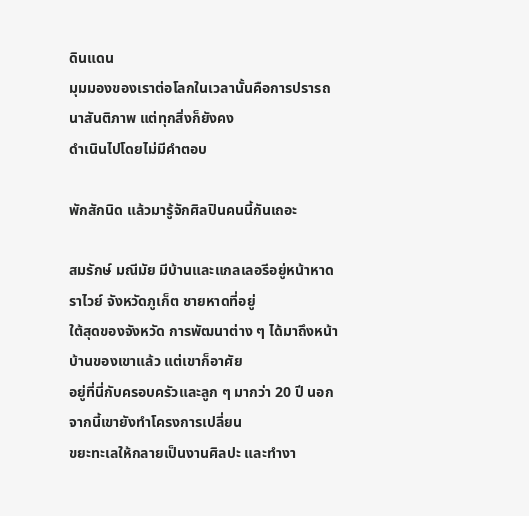ดินแดน
มุมมองของเราต่อโลกในเวลานั้นคือการปรารถนาสันติภาพ แต่ทุกสิ่งก็ยังคง
ดำเนินไปโดยไม่มีคำตอบ

พักสักนิด แล้วมารู้จักศิลปินคนนี้กันเถอะ

สมรักษ์ มณีมัย มีบ้านและแกลเลอรีอยู่หน้าหาดราไวย์ จังหวัดภูเก็ต ชายหาดที่อยู่
ใต้สุดของจังหวัด การพัฒนาต่าง ๆ ได้มาถึงหน้าบ้านของเขาแล้ว แต่เขาก็อาศัย
อยู่ที่นี่กับครอบครัวและลูก ๆ มากว่า 20 ปี นอกจากนี้เขายังทำโครงการเปลี่ยน
ขยะทะเลให้กลายเป็นงานศิลปะ และทำงา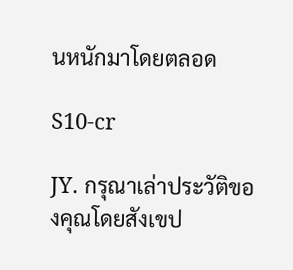นหนักมาโดยตลอด

S10-cr

JY. กรุณาเล่าประวัติของคุณโดยสังเขป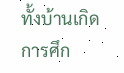ทั้งบ้านเกิด การศึก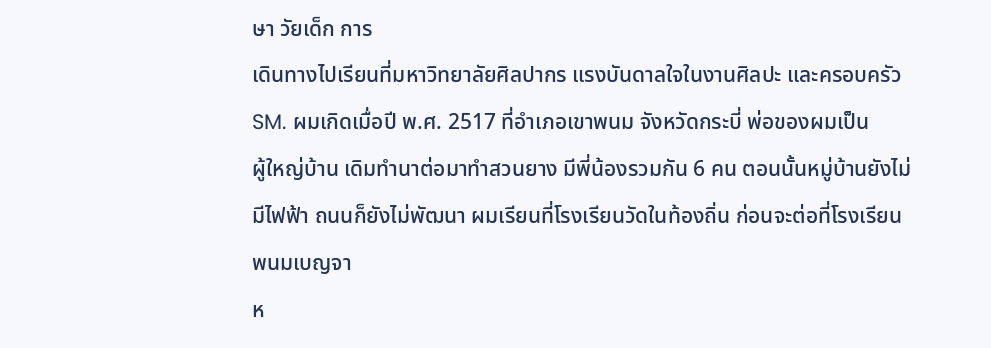ษา วัยเด็ก การ
เดินทางไปเรียนที่มหาวิทยาลัยศิลปากร แรงบันดาลใจในงานศิลปะ และครอบครัว
SM. ผมเกิดเมื่อปี พ.ศ. 2517 ที่อำเภอเขาพนม จังหวัดกระบี่ พ่อของผมเป็น
ผู้ใหญ่บ้าน เดิมทำนาต่อมาทำสวนยาง มีพี่น้องรวมกัน 6 คน ตอนนั้นหมู่บ้านยังไม่
มีไฟฟ้า ถนนก็ยังไม่พัฒนา ผมเรียนที่โรงเรียนวัดในท้องถิ่น ก่อนจะต่อที่โรงเรียน
พนมเบญจา
ห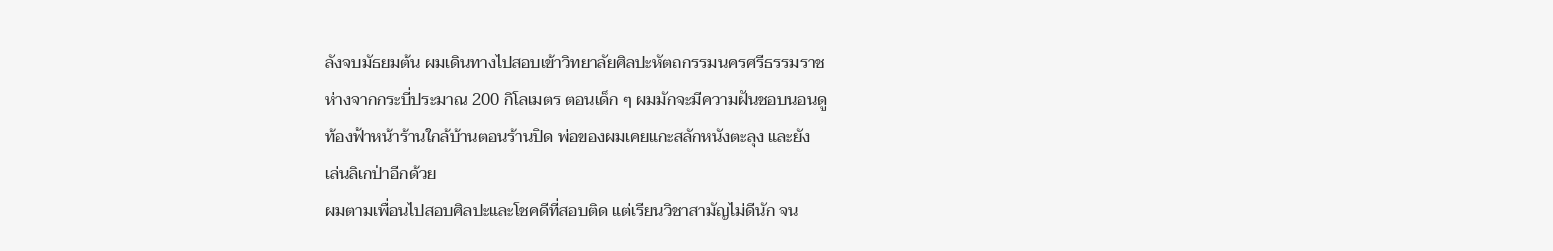ลังจบมัธยมต้น ผมเดินทางไปสอบเข้าวิทยาลัยศิลปะหัตถกรรมนครศรีธรรมราช
ห่างจากกระบี่ประมาณ 200 กิโลเมตร ตอนเด็ก ๆ ผมมักจะมีความฝันชอบนอนดู
ท้องฟ้าหน้าร้านใกล้บ้านตอนร้านปิด พ่อของผมเคยแกะสลักหนังตะลุง และยัง
เล่นลิเกป่าอีกด้วย
ผมตามเพื่อนไปสอบศิลปะและโชคดีที่สอบติด แต่เรียนวิชาสามัญไม่ดีนัก จน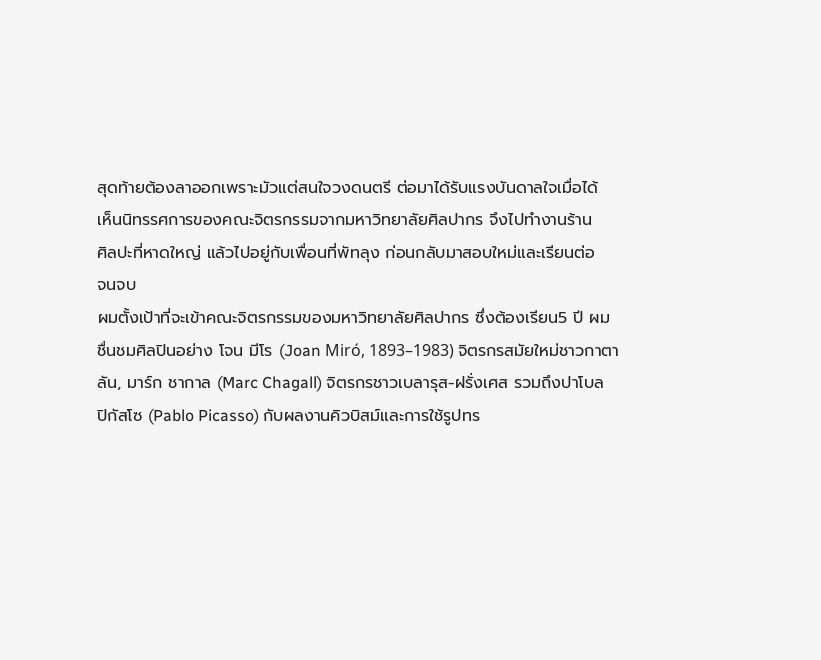สุดท้ายต้องลาออกเพราะมัวแต่สนใจวงดนตรี ต่อมาได้รับแรงบันดาลใจเมื่อได้
เห็นนิทรรศการของคณะจิตรกรรมจากมหาวิทยาลัยศิลปากร จึงไปทำงานร้าน
ศิลปะที่หาดใหญ่ แล้วไปอยู่กับเพื่อนที่พัทลุง ก่อนกลับมาสอบใหม่และเรียนต่อ
จนจบ
ผมตั้งเป้าที่จะเข้าคณะจิตรกรรมของมหาวิทยาลัยศิลปากร ซึ่งต้องเรียน5 ปี ผม
ชื่นชมศิลปินอย่าง โจน มีโร (Joan Miró, 1893–1983) จิตรกรสมัยใหม่ชาวกาตา
ลัน, มาร์ก ชากาล (Marc Chagall) จิตรกรชาวเบลารุส-ฝรั่งเศส รวมถึงปาโบล
ปิกัสโซ (Pablo Picasso) กับผลงานคิวบิสม์และการใช้รูปทร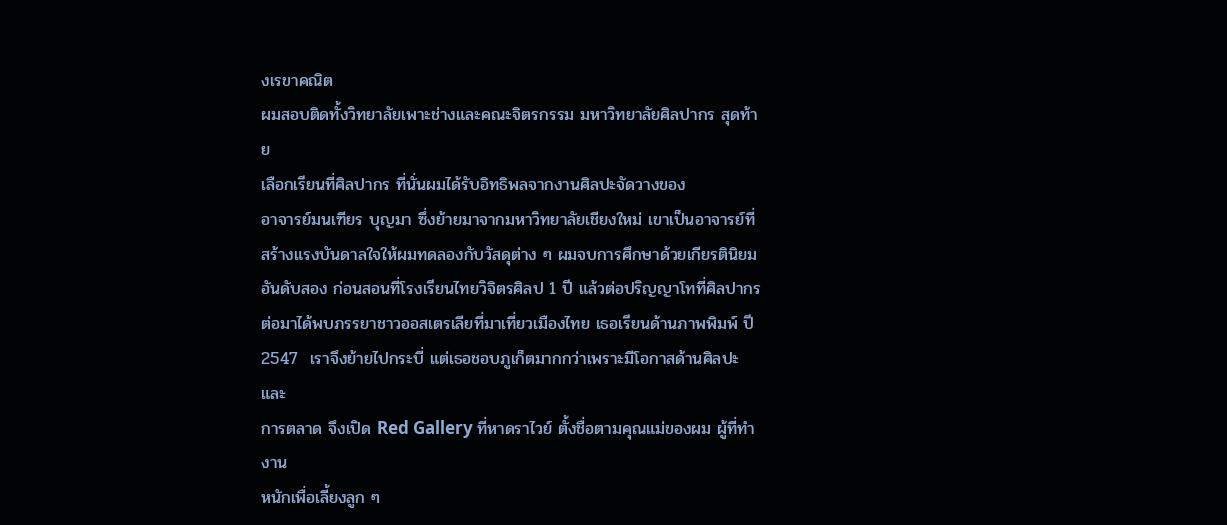งเรขาคณิต
ผมสอบติดทั้งวิทยาลัยเพาะช่างและคณะจิตรกรรม มหาวิทยาลัยศิลปากร สุดท้าย
เลือกเรียนที่ศิลปากร ที่นั่นผมได้รับอิทธิพลจากงานศิลปะจัดวางของ
อาจารย์มนเฑียร บุญมา ซึ่งย้ายมาจากมหาวิทยาลัยเชียงใหม่ เขาเป็นอาจารย์ที่
สร้างแรงบันดาลใจให้ผมทดลองกับวัสดุต่าง ๆ ผมจบการศึกษาด้วยเกียรตินิยม
อันดับสอง ก่อนสอนที่โรงเรียนไทยวิจิตรศิลป 1 ปี แล้วต่อปริญญาโทที่ศิลปากร
ต่อมาได้พบภรรยาชาวออสเตรเลียที่มาเที่ยวเมืองไทย เธอเรียนด้านภาพพิมพ์ ปี
2547  เราจึงย้ายไปกระบี่ แต่เธอชอบภูเก็ตมากกว่าเพราะมีโอกาสด้านศิลปะและ
การตลาด จึงเปิด Red Gallery ที่หาดราไวย์ ตั้งชื่อตามคุณแม่ของผม ผู้ที่ทำงาน
หนักเพื่อเลี้ยงลูก ๆ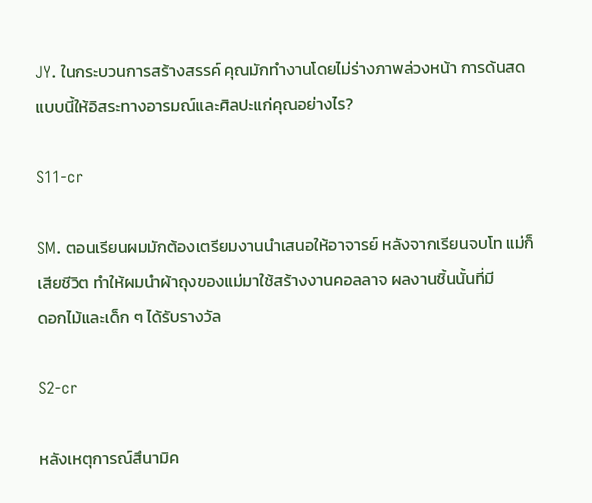JY. ในกระบวนการสร้างสรรค์ คุณมักทำงานโดยไม่ร่างภาพล่วงหน้า การด้นสด
แบบนี้ให้อิสระทางอารมณ์และศิลปะแก่คุณอย่างไร?

S11-cr

SM. ตอนเรียนผมมักต้องเตรียมงานนำเสนอให้อาจารย์ หลังจากเรียนจบโท แม่ก็
เสียชีวิต ทำให้ผมนำผ้าถุงของแม่มาใช้สร้างงานคอลลาจ ผลงานชิ้นนั้นที่มี
ดอกไม้และเด็ก ๆ ได้รับรางวัล

S2-cr

หลังเหตุการณ์สึนามิค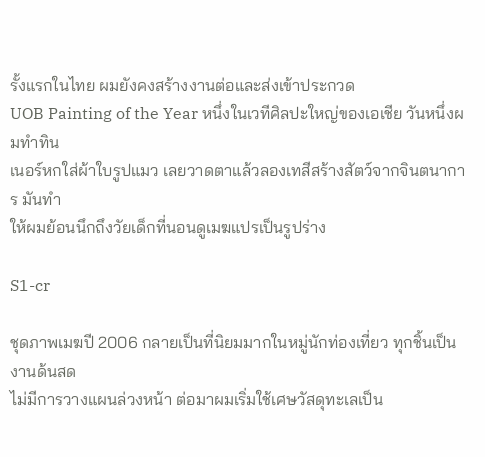รั้งแรกในไทย ผมยังคงสร้างงานต่อและส่งเข้าประกวด
UOB Painting of the Year หนึ่งในเวทีศิลปะใหญ่ของเอเชีย วันหนึ่งผมทำทิน
เนอร์หกใส่ผ้าใบรูปแมว เลยวาดตาแล้วลองเทสีสร้างสัตว์จากจินตนาการ มันทำ
ให้ผมย้อนนึกถึงวัยเด็กที่นอนดูเมฆแปรเป็นรูปร่าง

S1-cr

ชุดภาพเมฆปี 2006 กลายเป็นที่นิยมมากในหมู่นักท่องเที่ยว ทุกชิ้นเป็นงานด้นสด
ไม่มีการวางแผนล่วงหน้า ต่อมาผมเริ่มใช้เศษวัสดุทะเลเป็น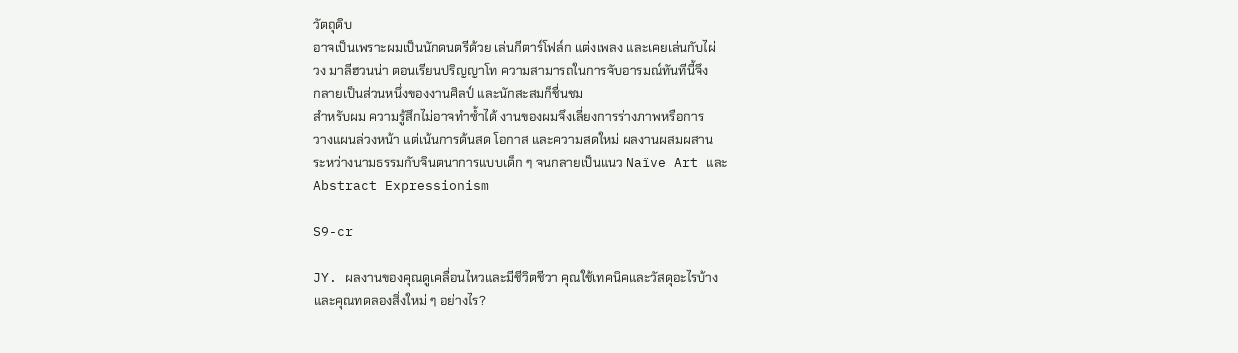วัตถุดิบ
อาจเป็นเพราะผมเป็นนักดนตรีด้วย เล่นกีตาร์โฟล์ก แต่งเพลง และเคยเล่นกับไผ่
วง มาลีฮวนน่า ตอนเรียนปริญญาโท ความสามารถในการจับอารมณ์ทันทีนี้จึง
กลายเป็นส่วนหนึ่งของงานศิลป์ และนักสะสมก็ชื่นชม
สำหรับผม ความรู้สึกไม่อาจทำซ้ำได้ งานของผมจึงเลี่ยงการร่างภาพหรือการ
วางแผนล่วงหน้า แต่เน้นการด้นสด โอกาส และความสดใหม่ ผลงานผสมผสาน
ระหว่างนามธรรมกับจินตนาการแบบเด็ก ๆ จนกลายเป็นแนว Naïve Art และ
Abstract Expressionism

S9-cr

JY. ผลงานของคุณดูเคลื่อนไหวและมีชีวิตชีวา คุณใช้เทคนิคและวัสดุอะไรบ้าง
และคุณทดลองสิ่งใหม่ ๆ อย่างไร?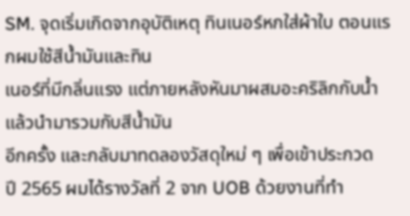SM. จุดเริ่มเกิดจากอุบัติเหตุ ทินเนอร์หกใส่ผ้าใบ ตอนแรกผมใช้สีน้ำมันและทิน
เนอร์ที่มีกลิ่นแรง แต่ภายหลังหันมาผสมอะคริลิกกับน้ำ แล้วนำมารวมกับสีน้ำมัน
อีกครั้ง และกลับมาทดลองวัสดุใหม่ ๆ เพื่อเข้าประกวด
ปี 2565 ผมได้รางวัลที่ 2 จาก UOB ด้วยงานที่ทำ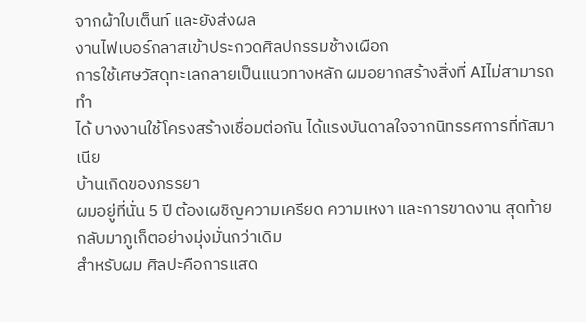จากผ้าใบเต็นท์ และยังส่งผล
งานไฟเบอร์กลาสเข้าประกวดศิลปกรรมช้างเผือก
การใช้เศษวัสดุทะเลกลายเป็นแนวทางหลัก ผมอยากสร้างสิ่งที่ AIไม่สามารถทำ
ได้ บางงานใช้โครงสร้างเชื่อมต่อกัน ได้แรงบันดาลใจจากนิทรรศการที่ทัสมาเนีย
บ้านเกิดของภรรยา
ผมอยู่ที่นั่น 5 ปี ต้องเผชิญความเครียด ความเหงา และการขาดงาน สุดท้าย
กลับมาภูเก็ตอย่างมุ่งมั่นกว่าเดิม
สำหรับผม ศิลปะคือการแสด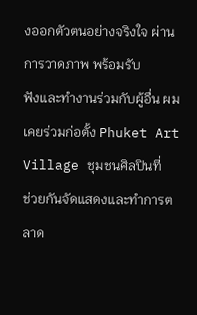งออกตัวตนอย่างจริงใจ ผ่านการวาดภาพ พร้อมรับ
ฟังและทำงานร่วมกับผู้อื่น ผมเคยร่วมก่อตั้ง Phuket Art Village ชุมชนศิลปินที่
ช่วยกันจัดแสดงและทำการตลาด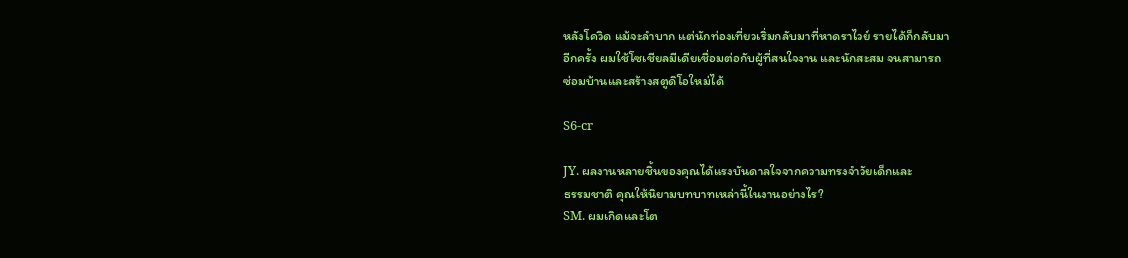หลังโควิด แม้จะลำบาก แต่นักท่องเที่ยวเริ่มกลับมาที่หาดราไวย์ รายได้ก็กลับมา
อีกครั้ง ผมใช้โซเชียลมีเดียเชื่อมต่อกับผู้ที่สนใจงาน และนักสะสม จนสามารถ
ซ่อมบ้านและสร้างสตูดิโอใหม่ได้

S6-cr

JY. ผลงานหลายชิ้นของคุณได้แรงบันดาลใจจากความทรงจำวัยเด็กและ
ธรรมชาติ คุณให้นิยามบทบาทเหล่านี้ในงานอย่างไร?
SM. ผมเกิดและโต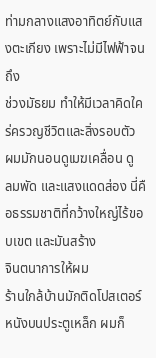ท่ามกลางแสงอาทิตย์กับแสงตะเกียง เพราะไม่มีไฟฟ้าจนถึง
ช่วงมัธยม ทำให้มีเวลาคิดใคร่ครวญชีวิตและสิ่งรอบตัว ผมมักนอนดูเมฆเคลื่อน ดู
ลมพัด และแสงแดดส่อง นี่คือธรรมชาติที่กว้างใหญ่ไร้ขอบเขต และมันสร้าง
จินตนาการให้ผม
ร้านใกล้บ้านมักติดโปสเตอร์หนังบนประตูเหล็ก ผมก็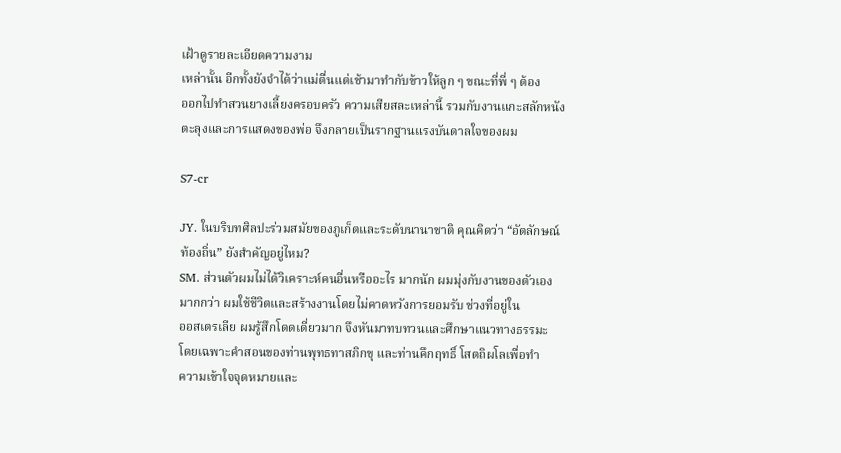เฝ้าดูรายละเอียดความงาม
เหล่านั้น อีกทั้งยังจำได้ว่าแม่ตื่นแต่เช้ามาทำกับข้าวให้ลูก ๆ ขณะที่พี่ ๆ ต้อง
ออกไปทำสวนยางเลี้ยงครอบครัว ความเสียสละเหล่านี้ รวมกับงานแกะสลักหนัง
ตะลุงและการแสดงของพ่อ จึงกลายเป็นรากฐานแรงบันดาลใจของผม

S7-cr

JY. ในบริบทศิลปะร่วมสมัยของภูเก็ตและระดับนานาชาติ คุณคิดว่า “อัตลักษณ์
ท้องถิ่น” ยังสำคัญอยู่ไหม?
SM. ส่วนตัวผมไม่ได้วิเคราะห์คนอื่นหรืออะไร มากนัก ผมมุ่งกับงานของตัวเอง
มากกว่า ผมใช้ชีวิตและสร้างงานโดยไม่คาดหวังการยอมรับ ช่วงที่อยู่ใน
ออสเตรเลีย ผมรู้สึกโดดเดี่ยวมาก จึงหันมาทบทวนและศึกษาแนวทางธรรมะ
โดยเฉพาะคำสอนของท่านพุทธทาสภิกขุ และท่านคึกฤทธิ์ โสตถิผโลเพื่อทำ
ความเข้าใจจุดหมายและ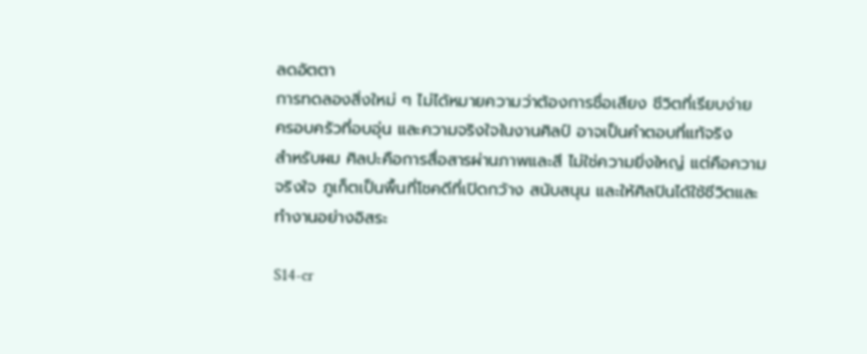ลดอัตตา
การทดลองสิ่งใหม่ ๆ ไม่ได้หมายความว่าต้องการชื่อเสียง ชีวิตที่เรียบง่าย
ครอบครัวที่อบอุ่น และความจริงใจในงานศิลป์ อาจเป็นคำตอบที่แท้จริง
สำหรับผม ศิลปะคือการสื่อสารผ่านภาพและสี ไม่ใช่ความยิ่งใหญ่ แต่คือความ
จริงใจ ภูเก็ตเป็นพื้นที่โชคดีที่เปิดกว้าง สนับสนุน และให้ศิลปินได้ใช้ชีวิตและ
ทำงานอย่างอิสระ

S14-cr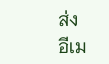ส่ง
อีเม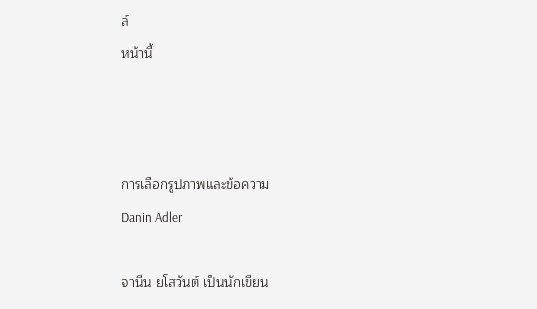ล์
หน้านี้



การเลือกรูปภาพและข้อความ
Danin Adler

จานีน ยโสวันต์ เป็นนักเขียน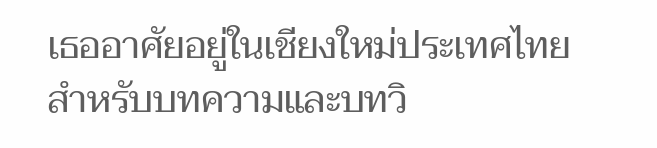เธออาศัยอยู่ในเชียงใหม่ประเทศไทย
สำหรับบทความและบทวิ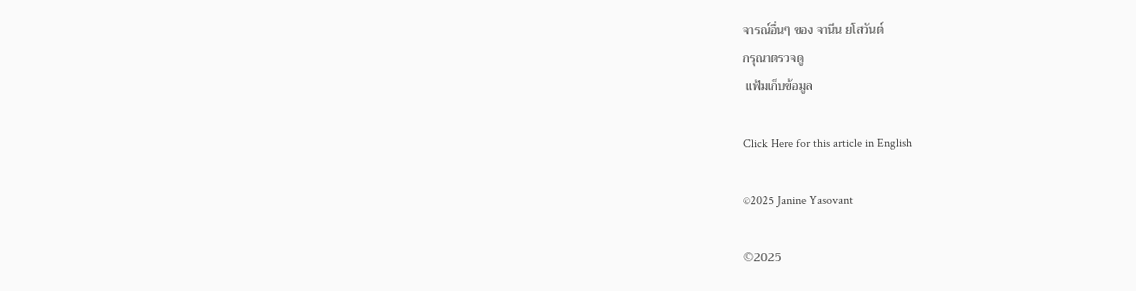จารณ์อื่นๆ ของ จานีน ยโสวันต์
กรุณาตรวจดู
 แฟ้มเก็บข้อมูล

Click Here for this article in English

©2025 Janine Yasovant

©2025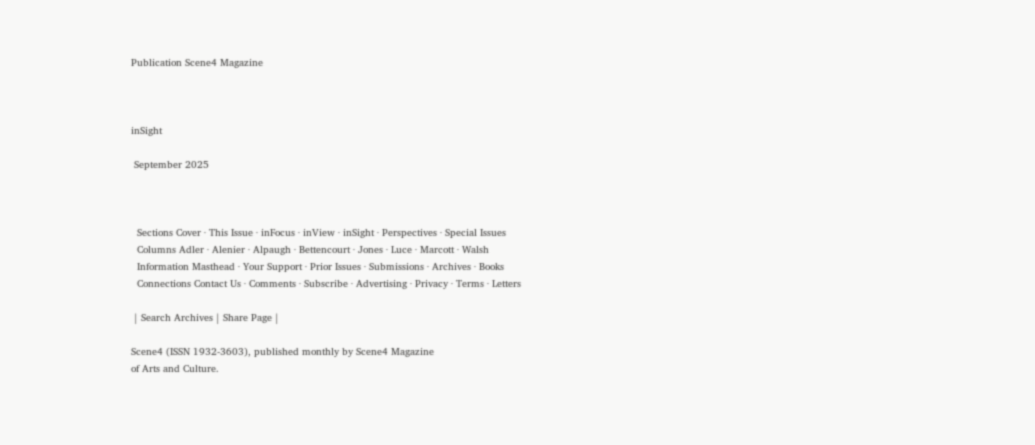Publication Scene4 Magazine



inSight

 September 2025



  Sections Cover · This Issue · inFocus · inView · inSight · Perspectives · Special Issues
  Columns Adler · Alenier · Alpaugh · Bettencourt · Jones · Luce · Marcott · Walsh
  Information Masthead · Your Support · Prior Issues · Submissions · Archives · Books
  Connections Contact Us · Comments · Subscribe · Advertising · Privacy · Terms · Letters

 | Search Archives | Share Page |

Scene4 (ISSN 1932-3603), published monthly by Scene4 Magazine
of Arts and Culture.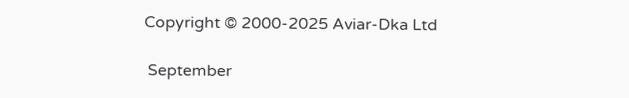Copyright © 2000-2025 Aviar-Dka Ltd

 September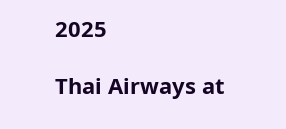2025

Thai Airways at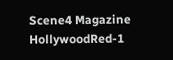Scene4 Magazine
HollywoodRed-1